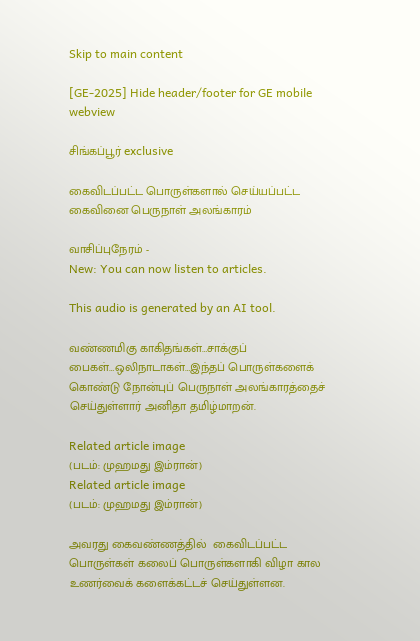Skip to main content

[GE-2025] Hide header/footer for GE mobile webview

சிங்கப்பூர் exclusive

கைவிடப்பட்ட பொருள்களால் செய்யப்பட்ட கைவினை பெருநாள் அலங்காரம்

வாசிப்புநேரம் -
New: You can now listen to articles.

This audio is generated by an AI tool.

வண்ணமிகு காகிதங்கள்…சாக்குப் பைகள்…ஒலிநாடாகள்…இந்தப் பொருள்களைக் கொண்டு நோன்புப் பெருநாள் அலங்காரத்தைச் செய்துள்ளார் அனிதா தமிழ்மாறன்.

Related article image
(படம்: முஹமது இம்ரான்)
Related article image
(படம்: முஹமது இம்ரான்)

அவரது கைவண்ணத்தில்  கைவிடப்பட்ட பொருள்கள் கலைப் பொருள்களாகி விழா கால உணர்வைக் களைக்கட்டச் செய்துள்ளன.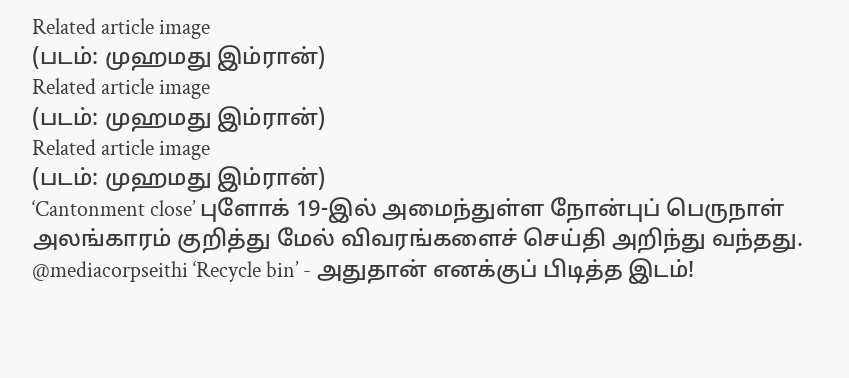Related article image
(படம்: முஹமது இம்ரான்)
Related article image
(படம்: முஹமது இம்ரான்)
Related article image
(படம்: முஹமது இம்ரான்)
‘Cantonment close’ புளோக் 19-இல் அமைந்துள்ள நோன்புப் பெருநாள் அலங்காரம் குறித்து மேல் விவரங்களைச் செய்தி அறிந்து வந்தது.
@mediacorpseithi ‘Recycle bin’ - அதுதான் எனக்குப் பிடித்த இடம்!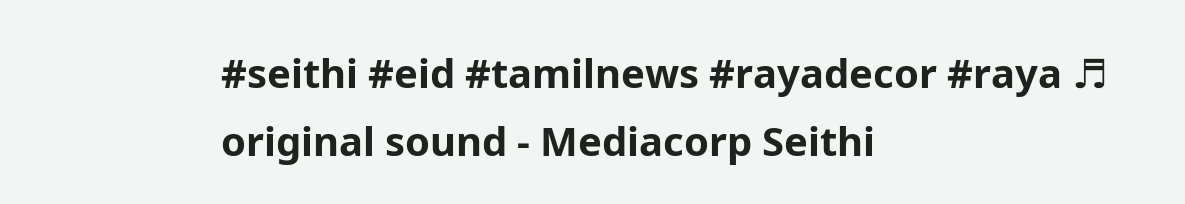#seithi #eid #tamilnews #rayadecor #raya ♬ original sound - Mediacorp Seithi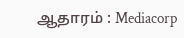ஆதாரம் : Mediacorp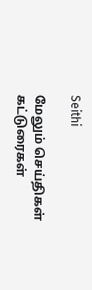Seithi

மேலும் செய்திகள் கட்டுரைகள்